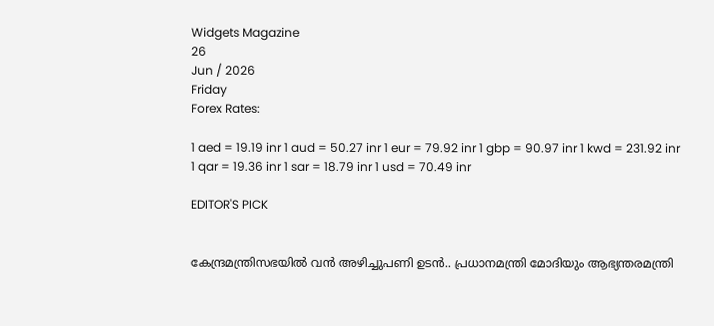Widgets Magazine
26
Jun / 2026
Friday
Forex Rates:

1 aed = 19.19 inr 1 aud = 50.27 inr 1 eur = 79.92 inr 1 gbp = 90.97 inr 1 kwd = 231.92 inr 1 qar = 19.36 inr 1 sar = 18.79 inr 1 usd = 70.49 inr

EDITOR'S PICK


കേന്ദ്രമന്ത്രിസഭയിൽ വൻ അഴിച്ചുപണി ഉടൻ.. പ്രധാനമന്ത്രി മോദിയും ആഭ്യന്തരമന്ത്രി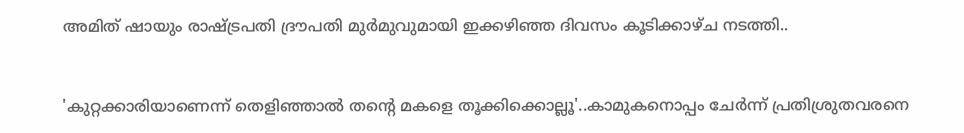അമിത് ഷായും രാഷ്ട്രപതി ദ്രൗപതി മുർമുവുമായി ഇക്കഴിഞ്ഞ ദിവസം കൂടിക്കാഴ്ച നടത്തി..


'കുറ്റക്കാരിയാണെന്ന് തെളിഞ്ഞാൽ തന്റെ മകളെ തൂക്കിക്കൊല്ലൂ'..കാമുകനൊപ്പം ചേർന്ന് പ്രതിശ്രുതവരനെ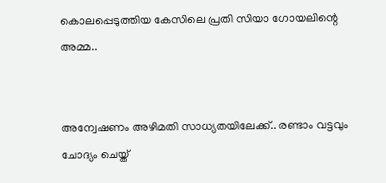കൊലപ്പെടുത്തിയ കേസിലെ പ്രതി സിയാ ഗോയലിന്റെ അമ്മ..


അന്വേഷണം അഴിമതി സാധ്യതയിലേക്ക്.. രണ്ടാം വട്ടവും ചോദ്യം ചെയ്ത്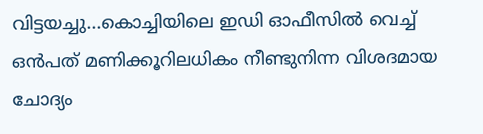വിട്ടയച്ചു...കൊച്ചിയിലെ ഇഡി ഓഫീസില്‍ വെച്ച് ഒന്‍പത് മണിക്കൂറിലധികം നീണ്ടുനിന്ന വിശദമായ ചോദ്യം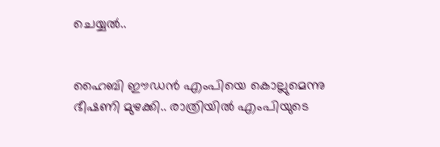ചെയ്യൽ..


ഹൈബി ഈഡന്‍ എംപിയെ കൊല്ലുമെന്നു ഭീഷണി മുഴക്കി.. രാത്രിയില്‍ എംപിയുടെ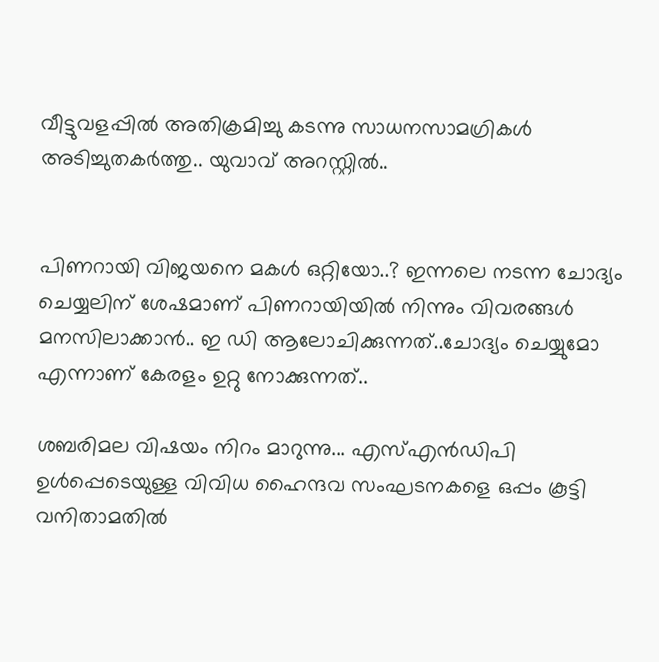വീട്ടുവളപ്പില്‍ അതിക്രമിച്ചു കടന്നു സാധനസാമഗ്രികള്‍ അടിച്ചുതകര്‍ത്തു.. യുവാവ് അറസ്റ്റില്‍..


പിണറായി വിജയനെ മകൾ ഒറ്റിയോ..? ഇന്നലെ നടന്ന ചോദ്യം ചെയ്യലിന് ശേഷമാണ് പിണറായിയിൽ നിന്നും വിവരങ്ങൾ മനസിലാക്കാൻ.. ഇ ഡി ആലോചിക്കുന്നത്..ചോദ്യം ചെയ്യുമോ എന്നാണ് കേരളം ഉറ്റു നോക്കുന്നത്..

ശബരിമല വിഷയം നിറം മാറുന്നു... എസ്എന്‍ഡിപി ഉള്‍പ്പെടെയുള്ള വിവിധ ഹൈന്ദവ സംഘടനകളെ ഒപ്പം കൂട്ടി വനിതാമതില്‍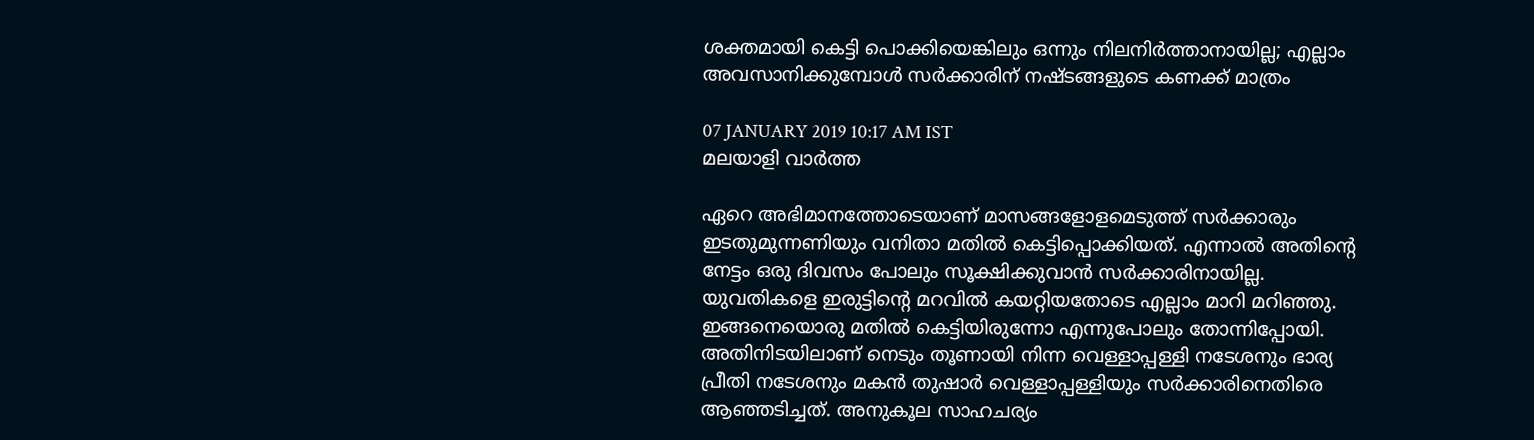ശക്തമായി കെട്ടി പൊക്കിയെങ്കിലും ഒന്നും നിലനിര്‍ത്താനായില്ല; എല്ലാം അവസാനിക്കുമ്പോള്‍ സര്‍ക്കാരിന് നഷ്ടങ്ങളുടെ കണക്ക് മാത്രം

07 JANUARY 2019 10:17 AM IST
മലയാളി വാര്‍ത്ത

ഏറെ അഭിമാനത്തോടെയാണ് മാസങ്ങളോളമെടുത്ത് സര്‍ക്കാരും ഇടതുമുന്നണിയും വനിതാ മതില്‍ കെട്ടിപ്പൊക്കിയത്. എന്നാല്‍ അതിന്റെ നേട്ടം ഒരു ദിവസം പോലും സൂക്ഷിക്കുവാന്‍ സര്‍ക്കാരിനായില്ല. യുവതികളെ ഇരുട്ടിന്റെ മറവില്‍ കയറ്റിയതോടെ എല്ലാം മാറി മറിഞ്ഞു. ഇങ്ങനെയൊരു മതില്‍ കെട്ടിയിരുന്നോ എന്നുപോലും തോന്നിപ്പോയി. അതിനിടയിലാണ് നെടും തൂണായി നിന്ന വെള്ളാപ്പള്ളി നടേശനും ഭാര്യ പ്രീതി നടേശനും മകന്‍ തുഷാര്‍ വെള്ളാപ്പള്ളിയും സര്‍ക്കാരിനെതിരെ ആഞ്ഞടിച്ചത്. അനുകൂല സാഹചര്യം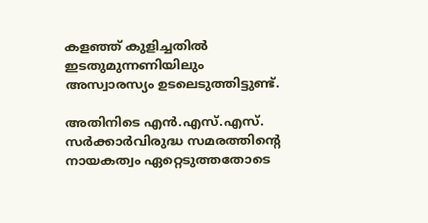കളഞ്ഞ് കുളിച്ചതില്‍ ഇടതുമുന്നണിയിലും അസ്വാരസ്യം ഉടലെടുത്തിട്ടുണ്ട്.

അതിനിടെ എന്‍.എസ്.എസ്. സര്‍ക്കാര്‍വിരുദ്ധ സമരത്തിന്റെ നായകത്വം ഏറ്റെടുത്തതോടെ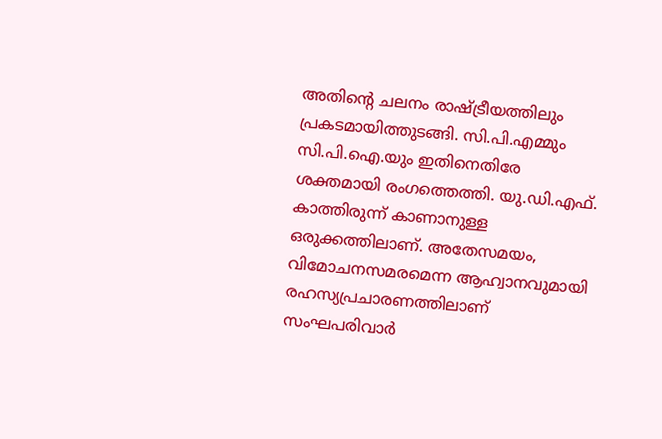അതിന്റെ ചലനം രാഷ്ട്രീയത്തിലും പ്രകടമായിത്തുടങ്ങി. സി.പി.എമ്മും സി.പി.ഐ.യും ഇതിനെതിരേ ശക്തമായി രംഗത്തെത്തി. യു.ഡി.എഫ്. കാത്തിരുന്ന് കാണാനുള്ള ഒരുക്കത്തിലാണ്. അതേസമയം, വിമോചനസമരമെന്ന ആഹ്വാനവുമായി രഹസ്യപ്രചാരണത്തിലാണ് സംഘപരിവാര്‍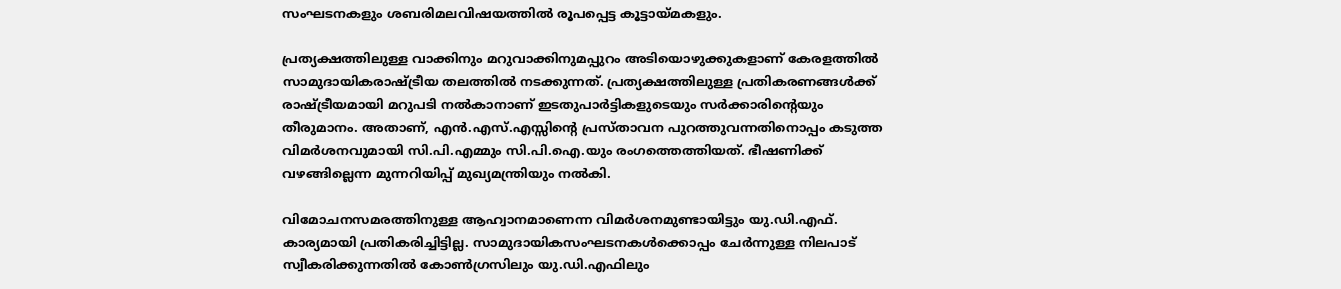സംഘടനകളും ശബരിമലവിഷയത്തില്‍ രൂപപ്പെട്ട കൂട്ടായ്മകളും.

പ്രത്യക്ഷത്തിലുള്ള വാക്കിനും മറുവാക്കിനുമപ്പുറം അടിയൊഴുക്കുകളാണ് കേരളത്തില്‍ സാമുദായികരാഷ്ട്രീയ തലത്തില്‍ നടക്കുന്നത്. പ്രത്യക്ഷത്തിലുള്ള പ്രതികരണങ്ങള്‍ക്ക് രാഷ്ട്രീയമായി മറുപടി നല്‍കാനാണ് ഇടതുപാര്‍ട്ടികളുടെയും സര്‍ക്കാരിന്റെയും തീരുമാനം. അതാണ്, എന്‍.എസ്.എസ്സിന്റെ പ്രസ്താവന പുറത്തുവന്നതിനൊപ്പം കടുത്ത വിമര്‍ശനവുമായി സി.പി.എമ്മും സി.പി.ഐ.യും രംഗത്തെത്തിയത്. ഭീഷണിക്ക് വഴങ്ങില്ലെന്ന മുന്നറിയിപ്പ് മുഖ്യമന്ത്രിയും നല്‍കി.

വിമോചനസമരത്തിനുള്ള ആഹ്വാനമാണെന്ന വിമര്‍ശനമുണ്ടായിട്ടും യു.ഡി.എഫ്. കാര്യമായി പ്രതികരിച്ചിട്ടില്ല. സാമുദായികസംഘടനകള്‍ക്കൊപ്പം ചേര്‍ന്നുള്ള നിലപാട് സ്വീകരിക്കുന്നതില്‍ കോണ്‍ഗ്രസിലും യു.ഡി.എഫിലും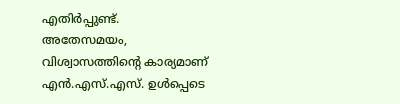എതിര്‍പ്പുണ്ട്. അതേസമയം, വിശ്വാസത്തിന്റെ കാര്യമാണ് എന്‍.എസ്.എസ്. ഉള്‍പ്പെടെ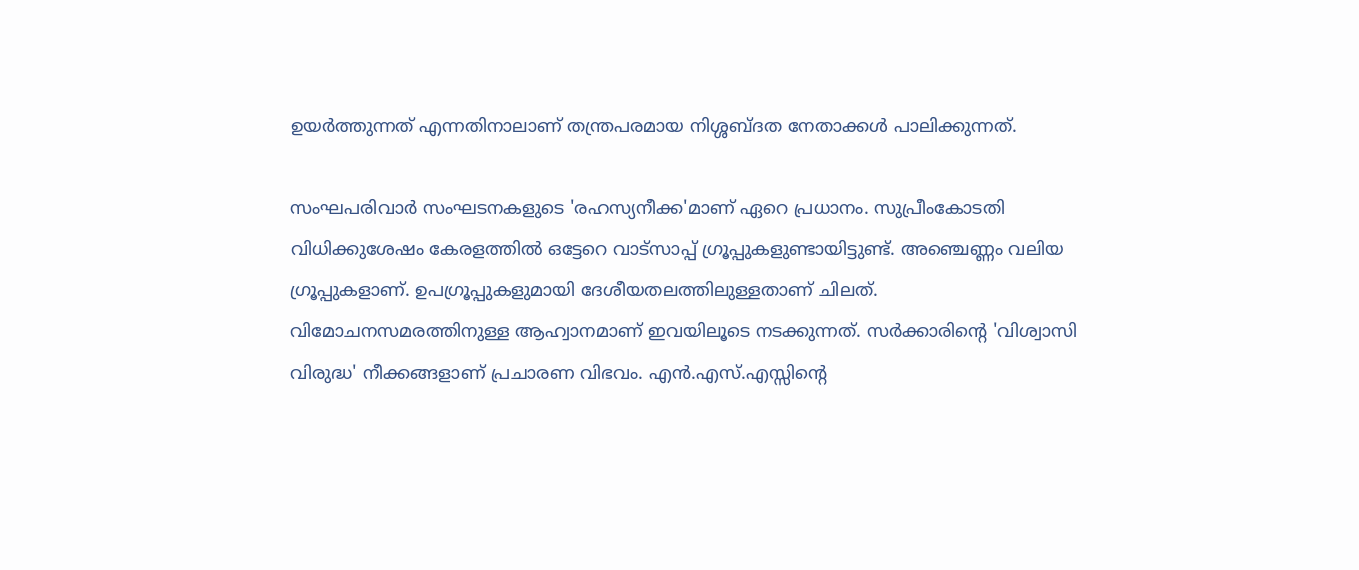ഉയര്‍ത്തുന്നത് എന്നതിനാലാണ് തന്ത്രപരമായ നിശ്ശബ്ദത നേതാക്കള്‍ പാലിക്കുന്നത്.

സംഘപരിവാര്‍ സംഘടനകളുടെ 'രഹസ്യനീക്ക'മാണ് ഏറെ പ്രധാനം. സുപ്രീംകോടതി വിധിക്കുശേഷം കേരളത്തില്‍ ഒട്ടേറെ വാട്‌സാപ്പ് ഗ്രൂപ്പുകളുണ്ടായിട്ടുണ്ട്. അഞ്ചെണ്ണം വലിയ ഗ്രൂപ്പുകളാണ്. ഉപഗ്രൂപ്പുകളുമായി ദേശീയതലത്തിലുള്ളതാണ് ചിലത്. വിമോചനസമരത്തിനുള്ള ആഹ്വാനമാണ് ഇവയിലൂടെ നടക്കുന്നത്. സര്‍ക്കാരിന്റെ 'വിശ്വാസി വിരുദ്ധ' നീക്കങ്ങളാണ് പ്രചാരണ വിഭവം. എന്‍.എസ്.എസ്സിന്റെ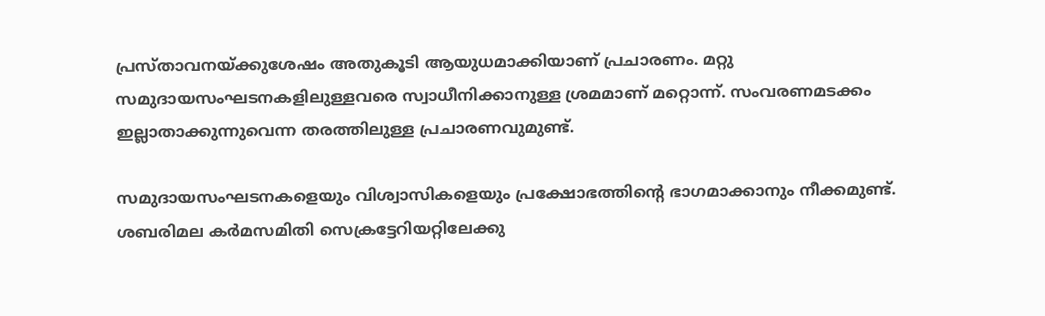പ്രസ്താവനയ്ക്കുശേഷം അതുകൂടി ആയുധമാക്കിയാണ് പ്രചാരണം. മറ്റു സമുദായസംഘടനകളിലുള്ളവരെ സ്വാധീനിക്കാനുള്ള ശ്രമമാണ് മറ്റൊന്ന്. സംവരണമടക്കം ഇല്ലാതാക്കുന്നുവെന്ന തരത്തിലുള്ള പ്രചാരണവുമുണ്ട്.

സമുദായസംഘടനകളെയും വിശ്വാസികളെയും പ്രക്ഷോഭത്തിന്റെ ഭാഗമാക്കാനും നീക്കമുണ്ട്. ശബരിമല കര്‍മസമിതി സെക്രട്ടേറിയറ്റിലേക്കു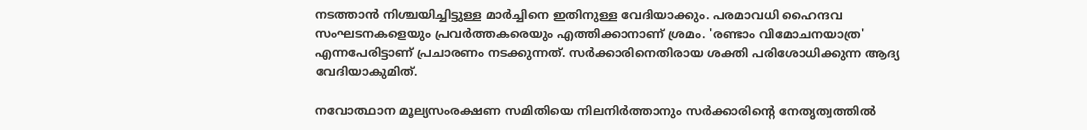നടത്താന്‍ നിശ്ചയിച്ചിട്ടുള്ള മാര്‍ച്ചിനെ ഇതിനുള്ള വേദിയാക്കും. പരമാവധി ഹൈന്ദവ സംഘടനകളെയും പ്രവര്‍ത്തകരെയും എത്തിക്കാനാണ് ശ്രമം. 'രണ്ടാം വിമോചനയാത്ര' എന്നപേരിട്ടാണ് പ്രചാരണം നടക്കുന്നത്. സര്‍ക്കാരിനെതിരായ ശക്തി പരിശോധിക്കുന്ന ആദ്യ വേദിയാകുമിത്.

നവോത്ഥാന മൂല്യസംരക്ഷണ സമിതിയെ നിലനിര്‍ത്താനും സര്‍ക്കാരിന്റെ നേതൃത്വത്തില്‍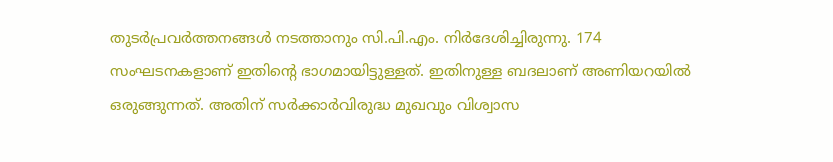തുടര്‍പ്രവര്‍ത്തനങ്ങള്‍ നടത്താനും സി.പി.എം. നിര്‍ദേശിച്ചിരുന്നു. 174 സംഘടനകളാണ് ഇതിന്റെ ഭാഗമായിട്ടുള്ളത്. ഇതിനുള്ള ബദലാണ് അണിയറയില്‍ ഒരുങ്ങുന്നത്. അതിന് സര്‍ക്കാര്‍വിരുദ്ധ മുഖവും വിശ്വാസ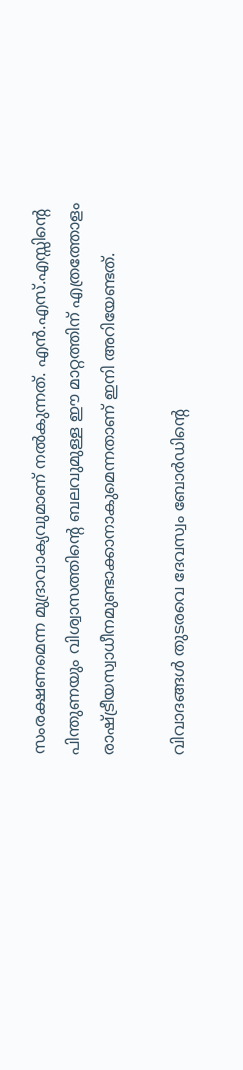സംരക്ഷണമെന്ന മുദ്രാവാക്യവുമാണ് നല്‍കുന്നത്. എന്‍.എസ്.എസ്സിന്റെ പിന്തുണയും വിശ്വാസത്തിന്റെ ബലവുമുള്ള ഈ മാറ്റത്തിന് എത്രത്തോളം രാഷ്ട്രീയസ്വാധീനമുണ്ടാക്കാനാകുമെന്നതാണ് ഇനി അറിയേണ്ടത്.

വിവാദങ്ങള്‍ തുടരവെ ദേവസ്വം ബോര്‍ഡിന്റെ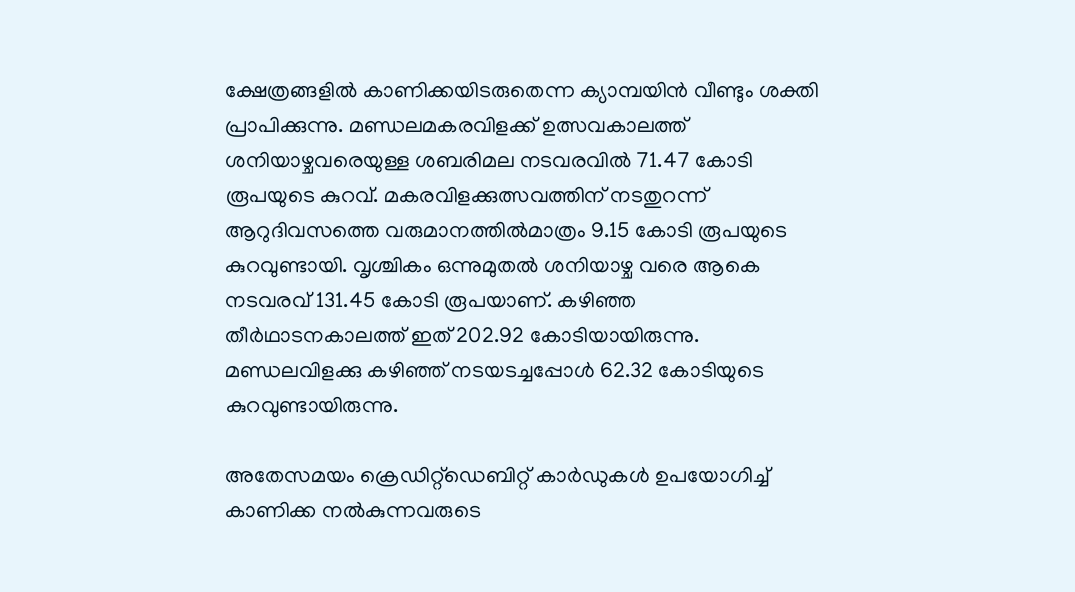ക്ഷേത്രങ്ങളില്‍ കാണിക്കയിടരുതെന്ന ക്യാമ്പയിന്‍ വീണ്ടും ശക്തി പ്രാപിക്കുന്നു. മണ്ഡലമകരവിളക്ക് ഉത്സവകാലത്ത് ശനിയാഴ്ചവരെയുള്ള ശബരിമല നടവരവില്‍ 71.47 കോടി രൂപയുടെ കുറവ്. മകരവിളക്കുത്സവത്തിന് നടതുറന്ന് ആറുദിവസത്തെ വരുമാനത്തില്‍മാത്രം 9.15 കോടി രൂപയുടെ കുറവുണ്ടായി. വൃശ്ചികം ഒന്നുമുതല്‍ ശനിയാഴ്ച വരെ ആകെ നടവരവ് 131.45 കോടി രൂപയാണ്. കഴിഞ്ഞ തീര്‍ഥാടനകാലത്ത് ഇത് 202.92 കോടിയായിരുന്നു. മണ്ഡലവിളക്കു കഴിഞ്ഞ് നടയടച്ചപ്പോള്‍ 62.32 കോടിയുടെ കുറവുണ്ടായിരുന്നു.

അതേസമയം ക്രെഡിറ്റ്‌ഡെബിറ്റ് കാര്‍ഡുകള്‍ ഉപയോഗിച്ച് കാണിക്ക നല്‍കുന്നവരുടെ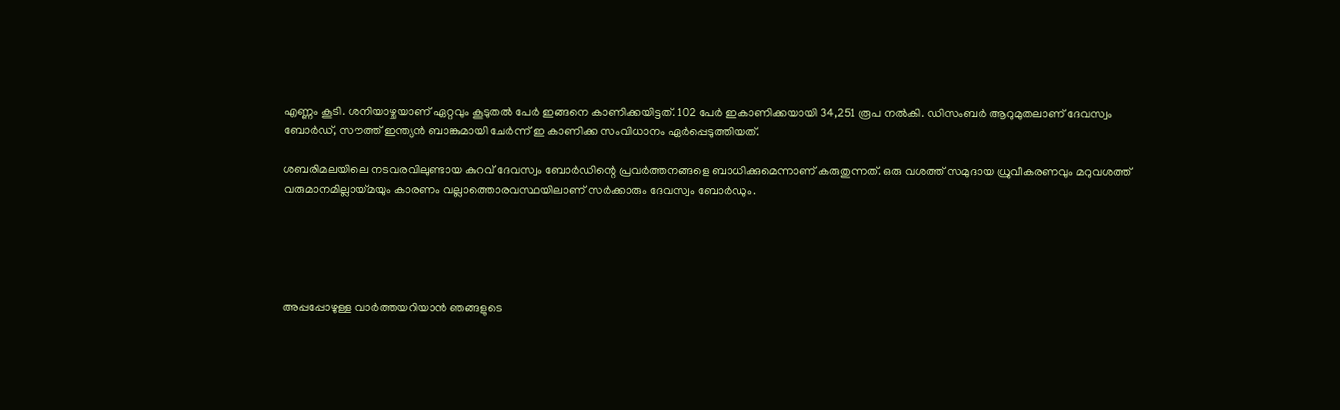എണ്ണം കൂടി. ശനിയാഴ്ചയാണ് ഏറ്റവും കൂടുതല്‍ പേര്‍ ഇങ്ങനെ കാണിക്കയിട്ടത്. 102 പേര്‍ ഇകാണിക്കയായി 34,251 രൂപ നല്‍കി. ഡിസംബര്‍ ആറുമുതലാണ് ദേവസ്വം ബോര്‍ഡ്, സൗത്ത് ഇന്ത്യന്‍ ബാങ്കുമായി ചേര്‍ന്ന് ഇ കാണിക്ക സംവിധാനം ഏര്‍പ്പെടുത്തിയത്.

ശബരിമലയിലെ നടവരവിലുണ്ടായ കുറവ് ദേവസ്വം ബോര്‍ഡിന്റെ പ്രവര്‍ത്തനങ്ങളെ ബാധിക്കുമെന്നാണ് കരുതുന്നത്. ഒരു വശത്ത് സമുദായ ധ്രുവീകരണവും മറുവശത്ത് വരുമാനമില്ലായ്മയും കാരണം വല്ലാത്തൊരവസ്ഥയിലാണ് സര്‍ക്കാരും ദേവസ്വം ബോര്‍ഡും.





അപ്പപ്പോഴുള്ള വാര്‍ത്തയറിയാന്‍ ഞങ്ങളുടെ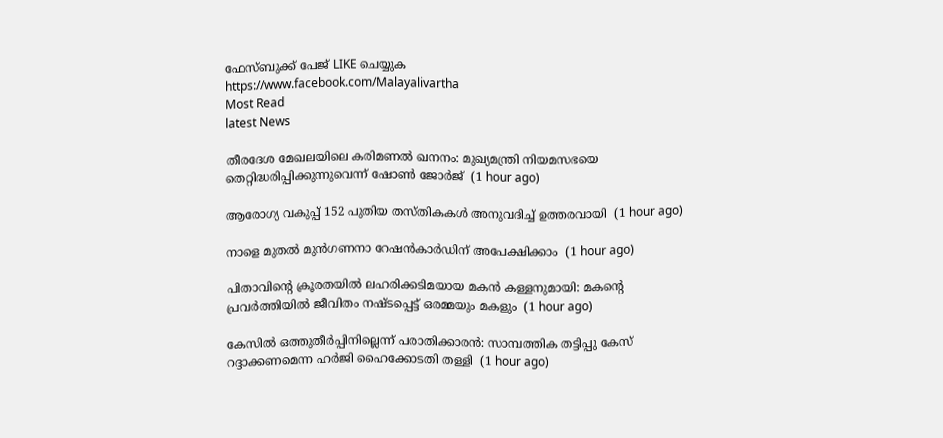ഫേസ്‌ബുക്ക്‌ പേജ് LIKE ചെയ്യുക
https://www.facebook.com/Malayalivartha
Most Read
latest News

തീരദേശ മേഖലയിലെ കരിമണല്‍ ഖനനം: മുഖ്യമന്ത്രി നിയമസഭയെ തെറ്റിദ്ധരിപ്പിക്കുന്നുവെന്ന് ഷോണ്‍ ജോര്‍ജ്  (1 hour ago)

ആരോഗ്യ വകുപ്പ് 152 പുതിയ തസ്തികകള്‍ അനുവദിച്ച് ഉത്തരവായി  (1 hour ago)

നാളെ മുതല്‍ മുന്‍ഗണനാ റേഷന്‍കാര്‍ഡിന് അപേക്ഷിക്കാം  (1 hour ago)

പിതാവിന്റെ ക്രൂരതയില്‍ ലഹരിക്കടിമയായ മകന്‍ കള്ളനുമായി: മകന്റെ പ്രവര്‍ത്തിയില്‍ ജീവിതം നഷ്ടപ്പെട്ട് ഒരമ്മയും മകളും  (1 hour ago)

കേസില്‍ ഒത്തുതീര്‍പ്പിനില്ലെന്ന് പരാതിക്കാരന്‍: സാമ്പത്തിക തട്ടിപ്പു കേസ് റദ്ദാക്കണമെന്ന ഹര്‍ജി ഹൈക്കോടതി തള്ളി  (1 hour ago)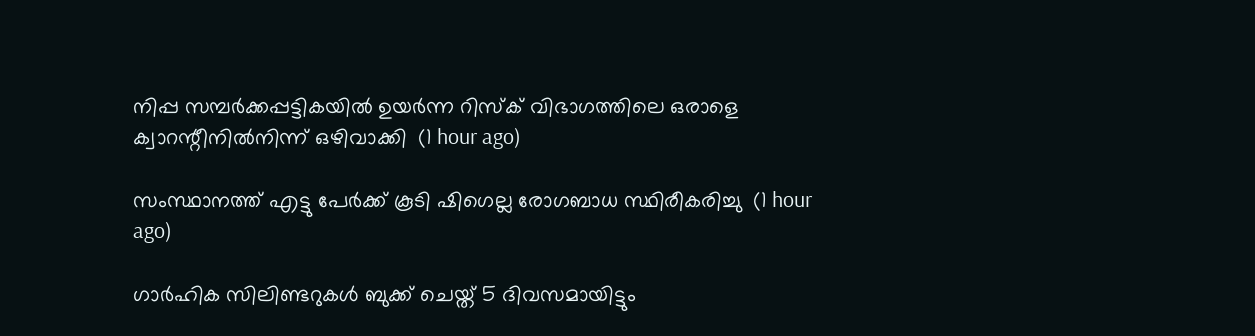നിപ്പ സമ്പര്‍ക്കപ്പട്ടികയില്‍ ഉയര്‍ന്ന റിസ്‌ക് വിഭാഗത്തിലെ ഒരാളെ ക്വാറന്റീനില്‍നിന്ന് ഒഴിവാക്കി  (1 hour ago)

സംസ്ഥാനത്ത് എട്ടു പേര്‍ക്ക് കൂടി ഷിഗെല്ല രോഗബാധ സ്ഥിരീകരിച്ചു  (1 hour ago)

ഗാര്‍ഹിക സിലിണ്ടറുകള്‍ ബുക്ക് ചെയ്ത് 5 ദിവസമായിട്ടും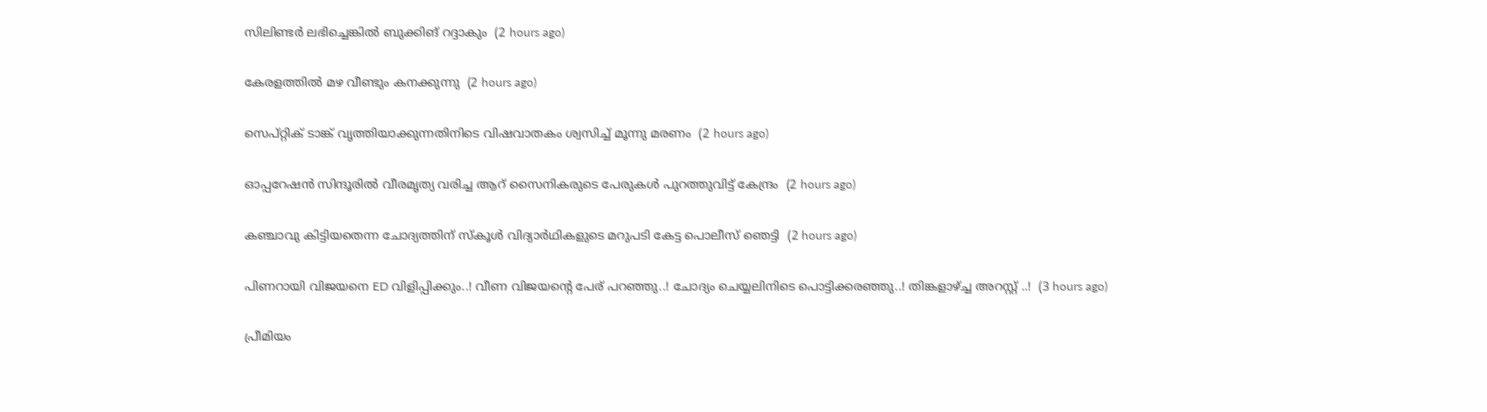സിലിണ്ടര്‍ ലഭിച്ചെങ്കില്‍ ബുക്കിങ് റദ്ദാകും  (2 hours ago)

കേരളത്തില്‍ മഴ വീണ്ടും കനക്കുന്നു  (2 hours ago)

സെപ്റ്റിക് ടാങ്ക് വൃത്തിയാക്കുന്നതിനിടെ വിഷവാതകം ശ്വസിച്ച് മൂന്നു മരണം  (2 hours ago)

ഓപ്പറേഷന്‍ സിന്ദൂരില്‍ വീരമൃത്യ വരിച്ച ആറ് സൈനികരുടെ പേരുകള്‍ പുറത്തുവിട്ട് കേന്ദ്രം  (2 hours ago)

കഞ്ചാവു കിട്ടിയതെന്ന ചോദ്യത്തിന് സ്‌കൂള്‍ വിദ്യാര്‍ഥികളുടെ മറുപടി കേട്ട പൊലീസ് ഞെട്ടി  (2 hours ago)

പിണറായി വിജയനെ ED വിളിപ്പിക്കും..! വീണ വിജയന്റെ പേര് പറഞ്ഞു..! ചോദ്യം ചെയ്യലിനിടെ പൊട്ടിക്കരഞ്ഞു..! തിങ്കളാഴ്ച്ച അറസ്റ്റ് ..!  (3 hours ago)

പ്രീമിയം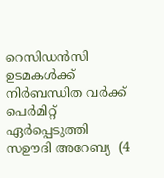റെസിഡൻസി ഉടമകൾക്ക് നിർബന്ധിത വർക്ക് പെർമിറ്റ് ഏർപ്പെടുത്തി സഊദി അറേബ്യ  (4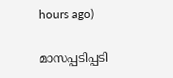hours ago)

മാസപ്പടിപ്പടി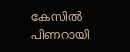കേസില്‍ പിണറായി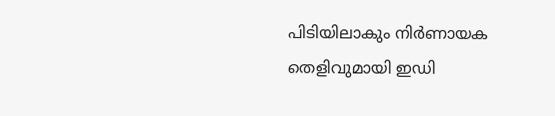പിടിയിലാകും നിര്‍ണായക തെളിവുമായി ഇഡി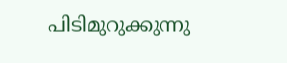പിടിമുറുക്കുന്നു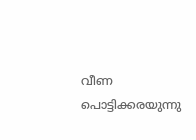വീണ പൊട്ടിക്കരയുന്നു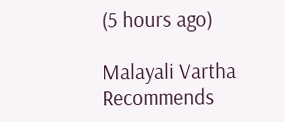(5 hours ago)

Malayali Vartha Recommends